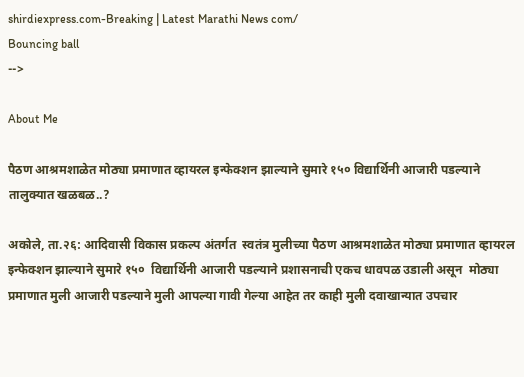shirdiexpress.com-Breaking | Latest Marathi News com/
Bouncing ball
-->

About Me

पैठण आश्रमशाळेत मोठ्या प्रमाणात व्हायरल इन्फेक्शन झाल्याने सुमारे १५० विद्यार्थिनी आजारी पडल्याने तालुक्यात खळबळ..?

अकोले, ता.२६: आदिवासी विकास प्रकल्प अंतर्गत  स्वतंत्र मुलीच्या पैठण आश्रमशाळेत मोठ्या प्रमाणात व्हायरल इन्फेक्शन झाल्याने सुमारे १५०  विद्यार्थिनी आजारी पडल्याने प्रशासनाची एकच धावपळ उडाली असून  मोठ्या प्रमाणात मुली आजारी पडल्याने मुली आपल्या गावी गेल्या आहेत तर काही मुली दवाखान्यात उपचार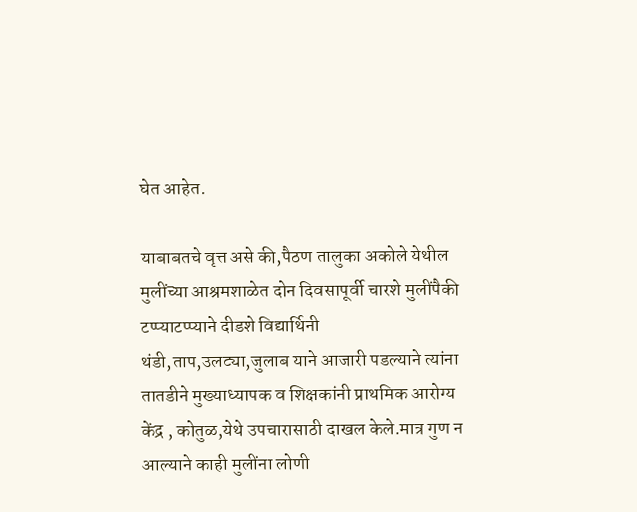घेत आहेत.

याबाबतचे वृत्त असे की,पैठण तालुका अकोले येथील मुलींच्या आश्रमशाळेत दोन दिवसापूर्वी चारशे मुलींपैकी टप्प्याटप्प्याने दीडशे विद्यार्थिनी थंडी,ताप,उलट्या,जुलाब याने आजारी पडल्याने त्यांना तातडीने मुख्याध्यापक व शिक्षकांनी प्राथमिक आरोग्य केंद्र , कोतुळ,येथे उपचारासाठी दाखल केले.मात्र गुण न आल्याने काही मुलींना लोणी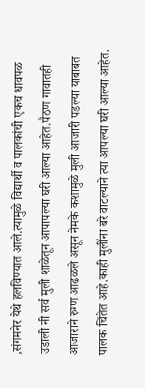,संगमनेर येथे हलविण्यात आले.त्यामुळे विद्यार्थी व पालकांची एकच धावपळ उडाली नी सर्व मुली शाळेतून आपापल्या घरी आल्या आहेत.पैठण गावातही आजाराने रुग्ण आढळले असून नेमके कशामुळे मुली आजारी पडल्या याबाबत पालक चिंतेत आहे.काही मुलींना बरे वाटल्याने त्या आपल्या घरी आल्या आहेत.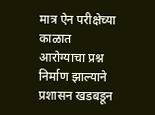मात्र ऐन परीक्षेच्या काळात आरोग्याचा प्रश्न निर्माण झाल्याने प्रशासन खडबडून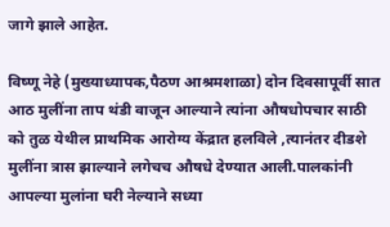जागे झाले आहेत.

विष्णू नेहे (मुख्याध्यापक,पैठण आश्रमशाळा) दोन दिवसापूर्वी सात आठ मुलींना ताप थंडी वाजून आल्याने त्यांना औषधोपचार साठी को तुळ येथील प्राथमिक आरोग्य केंद्रात हलविले ,त्यानंतर दीडशे मुलींना त्रास झाल्याने लगेचच औषधे देण्यात आली.पालकांनी आपल्या मुलांना घरी नेल्याने सध्या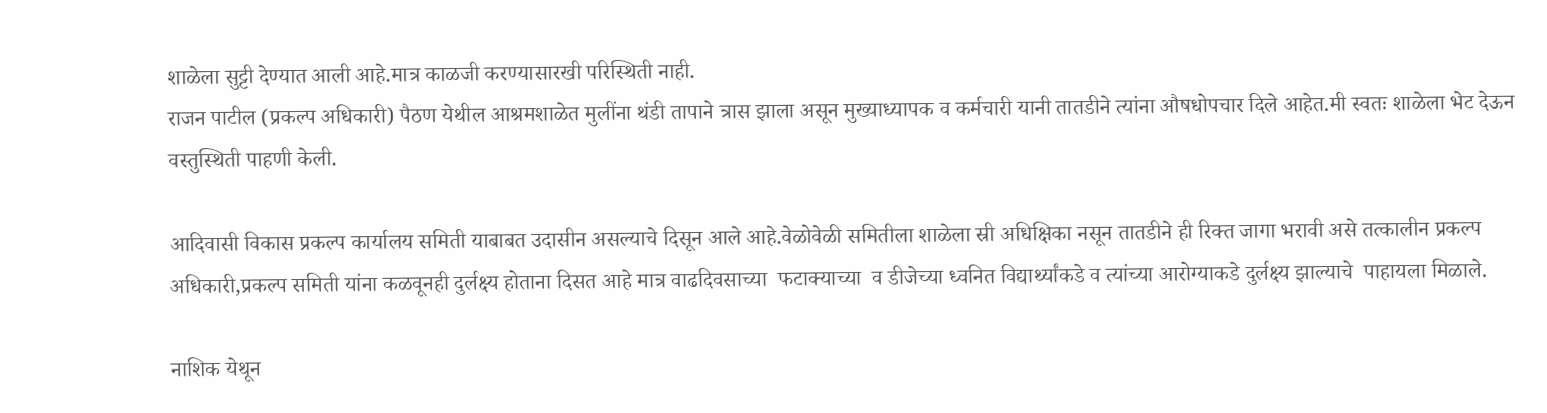शाळेला सुट्टी देण्यात आली आहे.मात्र काळजी करण्यासारखी परिस्थिती नाही.
राजन पाटील (प्रकल्प अधिकारी) पैठण येथील आश्रमशाळेत मुलींना थंडी तापाने त्रास झाला असून मुख्याध्यापक व कर्मचारी यानी तातडीने त्यांना औषधोपचार दिले आहेत.मी स्वतः शाळेला भेट देऊन वस्तुस्थिती पाहणी केली.

आदिवासी विकास प्रकल्प कार्यालय समिती याबाबत उदासीन असल्याचे दिसून आले आहे.वेळोवेळी समितीला शाळेला स्री अधिक्षिका नसून तातडीने ही रिक्त जागा भरावी असे तत्कालीन प्रकल्प अधिकारी,प्रकल्प समिती यांना कळवूनही दुर्लक्ष्य होताना दिसत आहे मात्र वाढदिवसाच्या  फटाक्याच्या  व डीजेच्या ध्वनित विद्यार्थ्यांकडे व त्यांच्या आरोग्याकडे दुर्लक्ष्य झाल्याचे  पाहायला मिळाले.

नाशिक येथून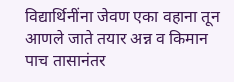विद्यार्थिनींना जेवण एका वहाना तून आणले जाते तयार अन्न व किमान पाच तासानंतर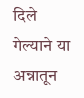दिले गेल्याने या अन्नातून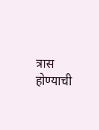त्रास होण्याची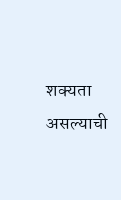शक्यता असल्याची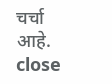चर्चा आहे.
close